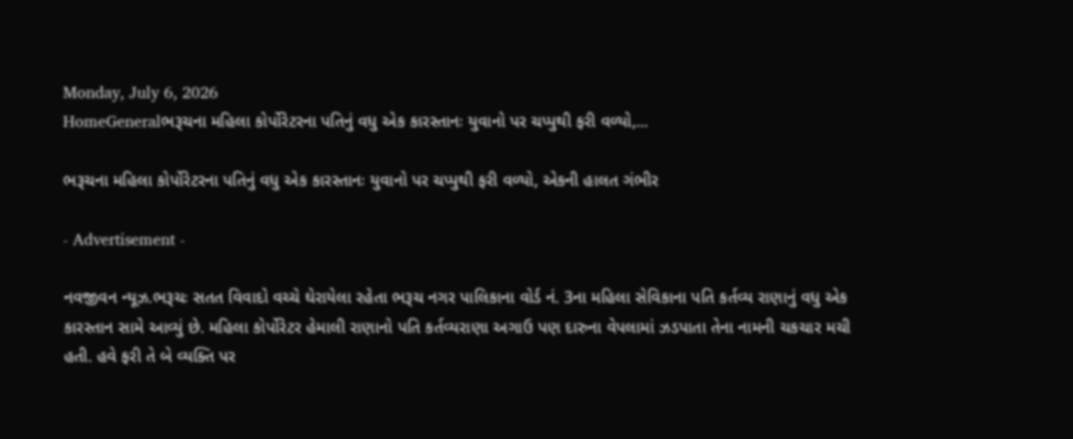Monday, July 6, 2026
HomeGeneralભરૂચના મહિલા કોર્પોરેટરના પતિનું વધુ એક કારસ્તાનઃ યુવાનો પર ચપ્પુથી ફરી વળ્યો,...

ભરૂચના મહિલા કોર્પોરેટરના પતિનું વધુ એક કારસ્તાનઃ યુવાનો પર ચપ્પુથી ફરી વળ્યો, એકની હાલત ગંભીર

- Advertisement -

નવજીવન ન્યૂઝ.ભરૂચઃ સતત વિવાદો વચ્ચે ઘેરાયેલા રહેતા ભરૂચ નગર પાલિકાના વોર્ડ નં. 3ના મહિલા સેવિકાના પતિ કર્તવ્ય રાણાનું વધુ એક કારસ્તાન સામે આવ્યું છે. મહિલા કોર્પોરેટર હેમાલી રાણાનો પતિ કર્તવ્યરાણા અગાઉ પણ દારુના વેપલામાં ઝડપાતા તેના નામની ચકચાર મચી હતી. હવે ફરી તે બે વ્યક્તિ પર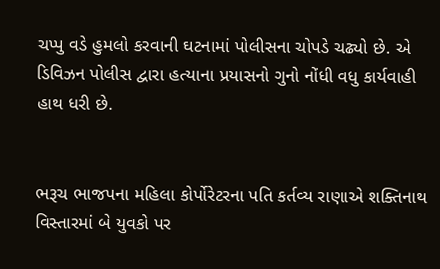ચપ્પુ વડે હુમલો કરવાની ઘટનામાં પોલીસના ચોપડે ચઢ્યો છે. એ ડિવિઝન પોલીસ દ્વારા હત્યાના પ્રયાસનો ગુનો નોંધી વધુ કાર્યવાહી હાથ ધરી છે.


ભરૂચ ભાજપના મહિલા કોર્પોરેટરના પતિ કર્તવ્ય રાણાએ શક્તિનાથ વિસ્તારમાં બે યુવકો પર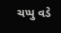ચપ્પુ વડે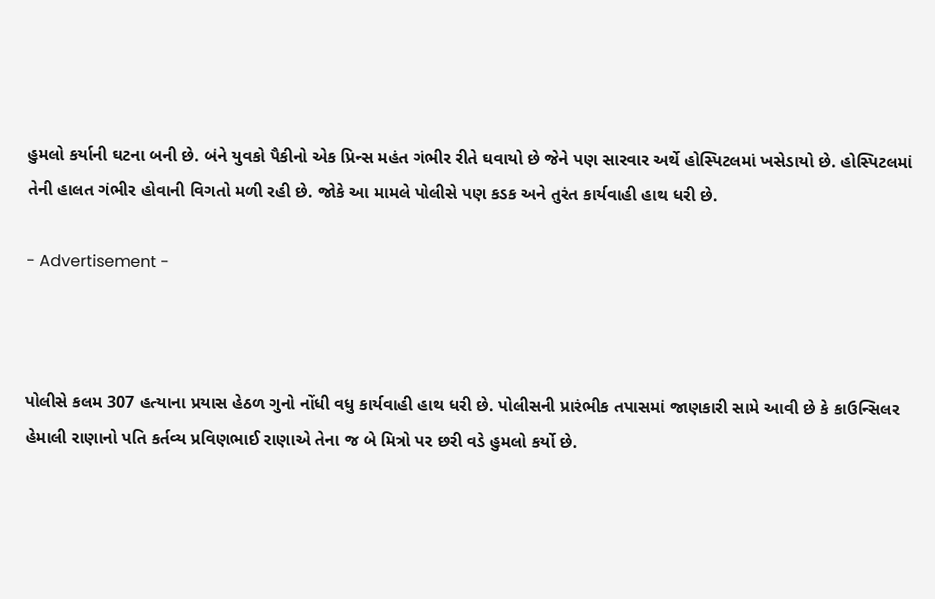હુમલો કર્યાની ઘટના બની છે. બંને યુવકો પૈકીનો એક પ્રિન્સ મહંત ગંભીર રીતે ઘવાયો છે જેને પણ સારવાર અર્થે હોસ્પિટલમાં ખસેડાયો છે. હોસ્પિટલમાં તેની હાલત ગંભીર હોવાની વિગતો મળી રહી છે. જોકે આ મામલે પોલીસે પણ કડક અને તુરંત કાર્યવાહી હાથ ધરી છે.

- Advertisement -



પોલીસે કલમ 307 હત્યાના પ્રયાસ હેઠળ ગુનો નોંધી વધુ કાર્યવાહી હાથ ધરી છે. પોલીસની પ્રારંભીક તપાસમાં જાણકારી સામે આવી છે કે કાઉન્સિલર હેમાલી રાણાનો પતિ કર્તવ્ય પ્રવિણભાઈ રાણાએ તેના જ બે મિત્રો પર છરી વડે હુમલો કર્યો છે.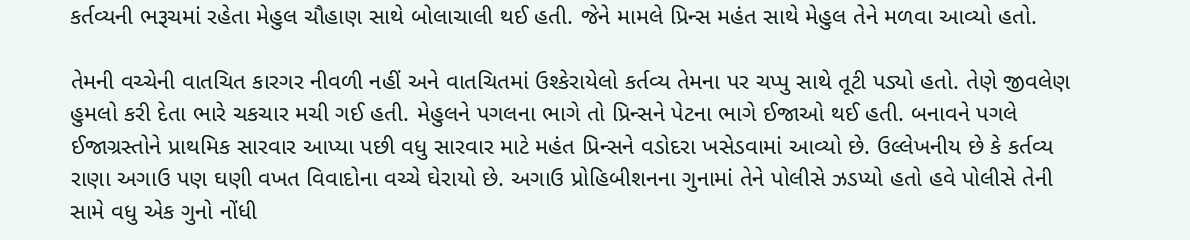કર્તવ્યની ભરૂચમાં રહેતા મેહુલ ચૌહાણ સાથે બોલાચાલી થઈ હતી. જેને મામલે પ્રિન્સ મહંત સાથે મેહુલ તેને મળવા આવ્યો હતો.

તેમની વચ્ચેની વાતચિત કારગર નીવળી નહીં અને વાતચિતમાં ઉશ્કેરાયેલો કર્તવ્ય તેમના પર ચપ્પુ સાથે તૂટી પડ્યો હતો. તેણે જીવલેણ હુમલો કરી દેતા ભારે ચકચાર મચી ગઈ હતી. મેહુલને પગલના ભાગે તો પ્રિન્સને પેટના ભાગે ઈજાઓ થઈ હતી. બનાવને પગલે ઈજાગ્રસ્તોને પ્રાથમિક સારવાર આપ્યા પછી વધુ સારવાર માટે મહંત પ્રિન્સને વડોદરા ખસેડવામાં આવ્યો છે. ઉલ્લેખનીય છે કે કર્તવ્ય રાણા અગાઉ પણ ઘણી વખત વિવાદોના વચ્ચે ઘેરાયો છે. અગાઉ પ્રોહિબીશનના ગુનામાં તેને પોલીસે ઝડપ્યો હતો હવે પોલીસે તેની સામે વધુ એક ગુનો નોંધી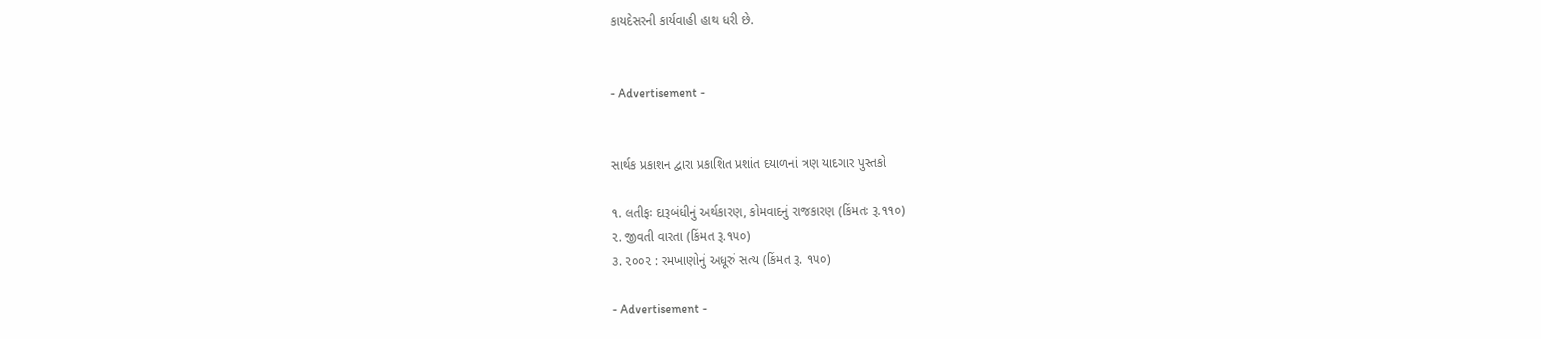કાયદેસરની કાર્યવાહી હાથ ધરી છે.


- Advertisement -


સાર્થક પ્રકાશન દ્વારા પ્રકાશિત પ્રશાંત દયાળનાં ત્રણ યાદગાર પુસ્તકો

૧. લતીફઃ દારૂબંધીનું અર્થકારણ, કોમવાદનું રાજકારણ (કિંમતઃ રૂ.૧૧૦)
૨. જીવતી વારતા (કિંમત રૂ.૧૫૦)
૩. ૨૦૦૨ : રમખાણોનું અધૂરું સત્ય (કિંમત રૂ. ૧૫૦)

- Advertisement -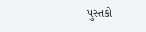પુસ્તકો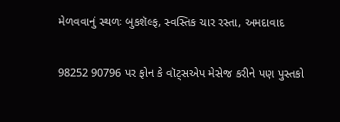મેળવવાનું સ્થળઃ બુકશૅલ્ફ, સ્વસ્તિક ચાર રસ્તા, અમદાવાદ

98252 90796 પર ફોન કે વૉટ્સએપ મેસેજ કરીને પણ પુસ્તકો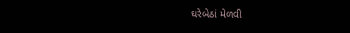ઘરેબેઠાં મેળવી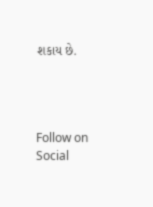શકાય છે.




Follow on Social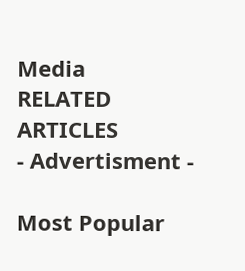Media
RELATED ARTICLES
- Advertisment -

Most Popular